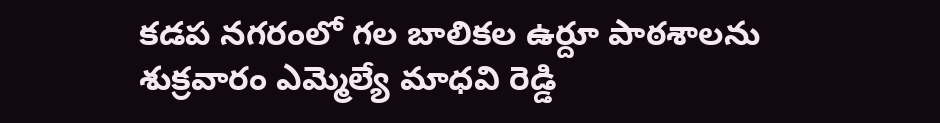కడప నగరంలో గల బాలికల ఉర్దూ పాఠశాలను శుక్రవారం ఎమ్మెల్యే మాధవి రెడ్డి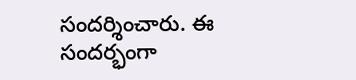సందర్శించారు. ఈ సందర్భంగా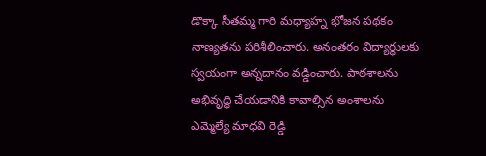డొక్కా సీతమ్మ గారి మధ్యాహ్న భోజన పథకం నాణ్యతను పరిశీలించారు. అనంతరం విద్యార్థులకు స్వయంగా అన్నదానం వడ్డించారు. పాఠశాలను అభివృద్ధి చేయడానికి కావాల్సిన అంశాలను ఎమ్మెల్యే మాధవి రెడ్డి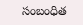సంబంధిత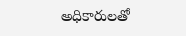అధికారులతో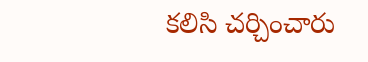కలిసి చర్చించారు